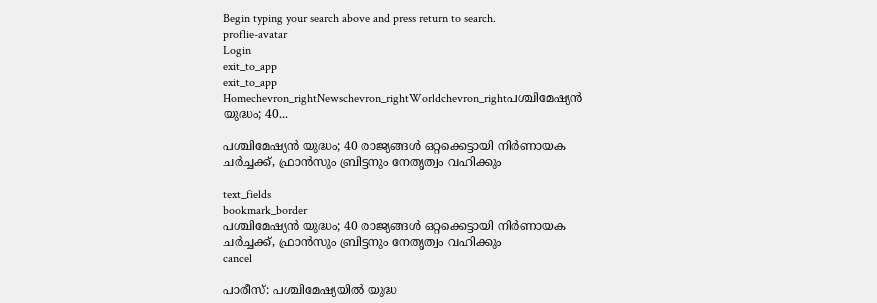Begin typing your search above and press return to search.
proflie-avatar
Login
exit_to_app
exit_to_app
Homechevron_rightNewschevron_rightWorldchevron_rightപശ്ചിമേഷ്യൻ യുദ്ധം; 40...

പശ്ചിമേഷ്യൻ യുദ്ധം; 40 രാജ്യങ്ങൾ ഒറ്റക്കെട്ടായി നിർണായക ചർച്ചക്ക്, ഫ്രാൻസും ബ്രിട്ടനും നേതൃത്വം വഹിക്കും

text_fields
bookmark_border
പശ്ചിമേഷ്യൻ യുദ്ധം; 40 രാജ്യങ്ങൾ ഒറ്റക്കെട്ടായി നിർണായക ചർച്ചക്ക്, ഫ്രാൻസും ബ്രിട്ടനും നേതൃത്വം വഹിക്കും
cancel

പാരീസ്: പശ്ചിമേഷ്യയിൽ യുദ്ധ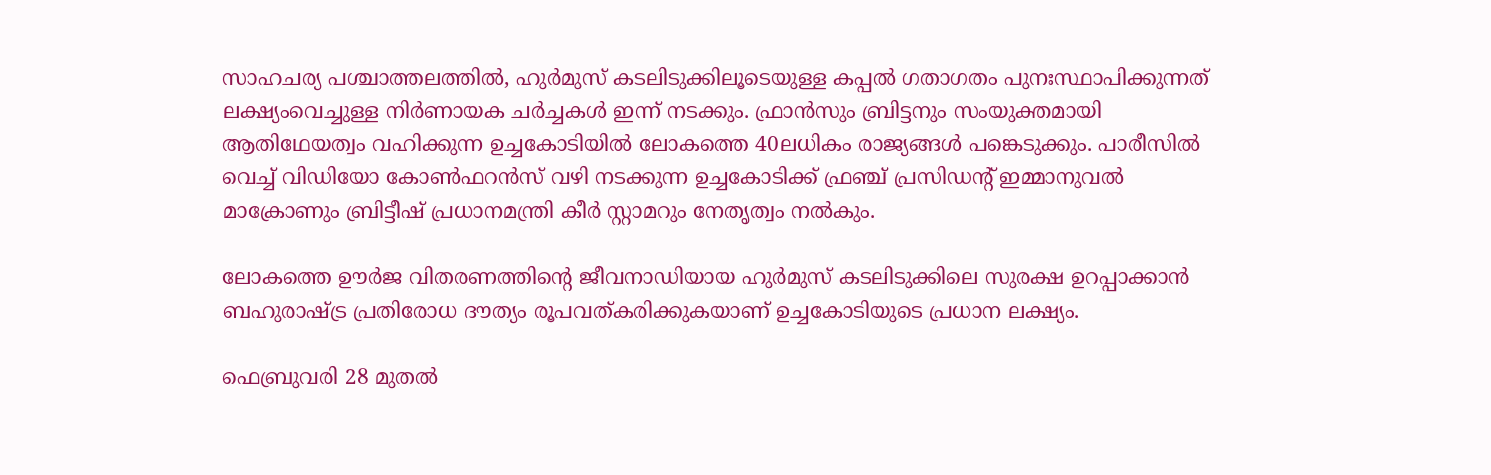സാഹചര്യ പശ്ചാത്തലത്തിൽ, ഹുർമുസ് കടലിടുക്കിലൂടെയുള്ള കപ്പൽ ഗതാഗതം പുനഃസ്ഥാപിക്കുന്നത് ലക്ഷ്യംവെച്ചുള്ള നിർണായക ചർച്ചകൾ ഇന്ന് നടക്കും. ഫ്രാൻസും ബ്രിട്ടനും സംയുക്തമായി ആതിഥേയത്വം വഹിക്കുന്ന ഉച്ചകോടിയിൽ ലോകത്തെ 40ലധികം രാജ്യങ്ങൾ പങ്കെടുക്കും. പാരീസിൽ വെച്ച് വിഡിയോ കോൺഫറൻസ് വഴി നടക്കുന്ന ഉച്ചകോടിക്ക് ഫ്രഞ്ച് പ്രസിഡന്റ് ഇമ്മാനുവൽ മാക്രോണും ബ്രിട്ടീഷ് പ്രധാനമന്ത്രി കീർ സ്റ്റാമറും നേതൃത്വം നൽകും.

ലോകത്തെ ഊർജ വിതരണത്തിന്റെ ജീവനാഡിയായ ഹുർമുസ് കടലിടുക്കിലെ സുരക്ഷ ഉറപ്പാക്കാൻ ബഹുരാഷ്ട്ര പ്രതിരോധ ദൗത്യം രൂപവത്കരിക്കുകയാണ് ഉച്ചകോടിയുടെ പ്രധാന ലക്ഷ്യം.

ഫെബ്രുവരി 28 മുതൽ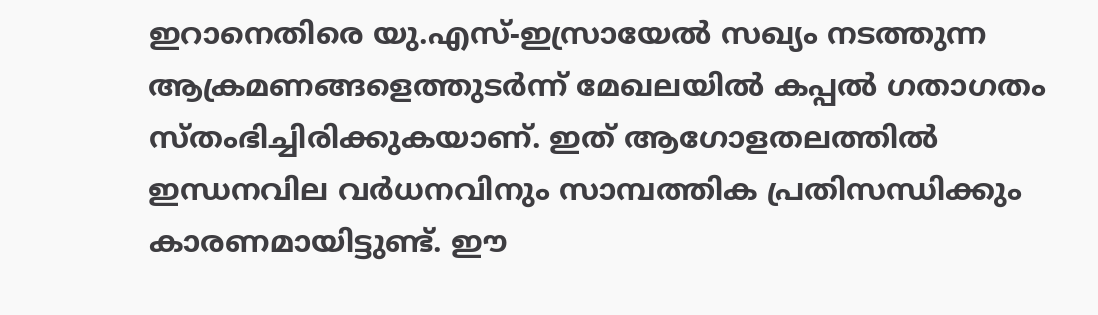ഇറാനെതിരെ യു.എസ്-ഇസ്രായേൽ സഖ്യം നടത്തുന്ന ആക്രമണങ്ങളെത്തുടർന്ന് മേഖലയിൽ കപ്പൽ ഗതാഗതം സ്തംഭിച്ചിരിക്കുകയാണ്. ഇത് ആഗോളതലത്തിൽ ഇന്ധനവില വർധനവിനും സാമ്പത്തിക പ്രതിസന്ധിക്കും കാരണമായിട്ടുണ്ട്. ഈ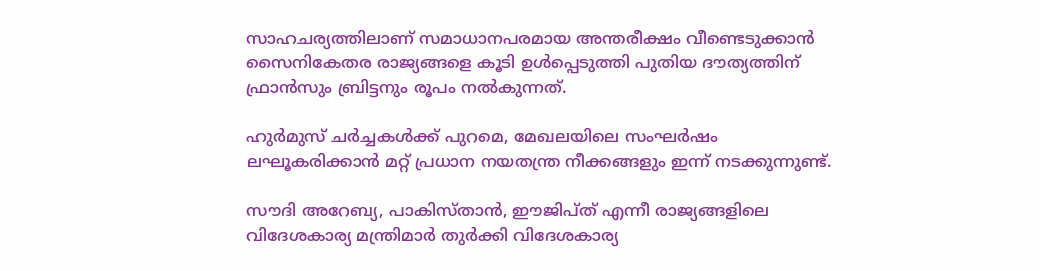സാഹചര്യത്തിലാണ് സമാധാനപരമായ അന്തരീക്ഷം വീണ്ടെടുക്കാൻ സൈനികേതര രാജ്യങ്ങളെ കൂടി ഉൾപ്പെടുത്തി പുതിയ ദൗത്യത്തിന് ഫ്രാൻസും ബ്രിട്ടനും രൂപം നൽകുന്നത്.

ഹുർമുസ് ചർച്ചകൾക്ക് പുറമെ, മേഖലയിലെ സംഘർഷം ലഘൂകരിക്കാൻ മറ്റ് പ്രധാന നയതന്ത്ര നീക്കങ്ങളും ഇന്ന് നടക്കുന്നുണ്ട്.

സൗദി അറേബ്യ, പാകിസ്താൻ, ഈജിപ്ത് എന്നീ രാജ്യങ്ങളിലെ വിദേശകാര്യ മന്ത്രിമാർ തുർക്കി വിദേശകാര്യ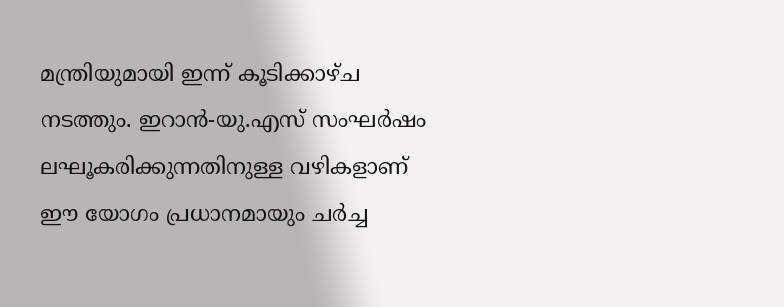മന്ത്രിയുമായി ഇന്ന് കൂടിക്കാഴ്ച നടത്തും. ഇറാൻ-യു.എസ് സംഘർഷം ലഘൂകരിക്കുന്നതിനുള്ള വഴികളാണ് ഈ യോഗം പ്രധാനമായും ചർച്ച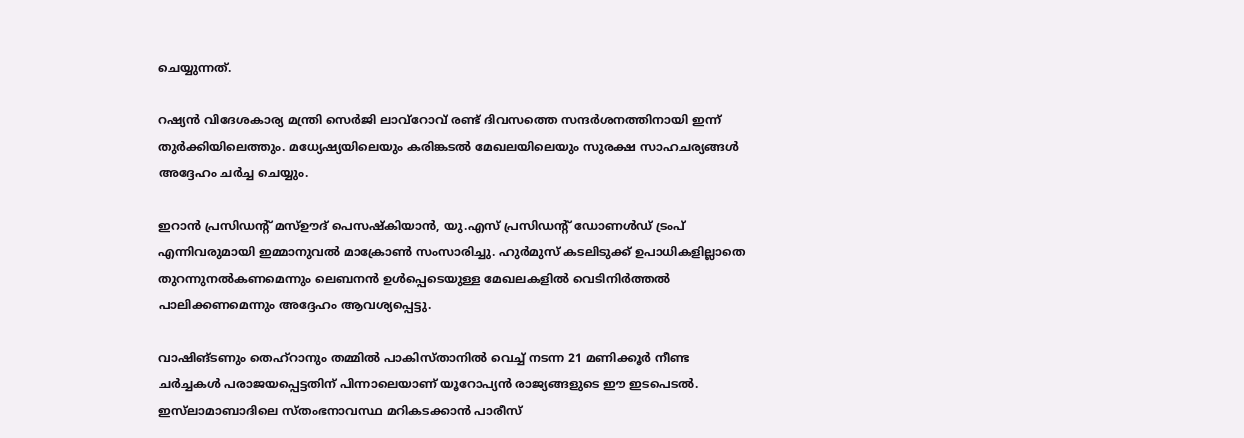ചെയ്യുന്നത്.

റഷ്യൻ വിദേശകാര്യ മന്ത്രി സെർജി ലാവ്‌റോവ് രണ്ട് ദിവസത്തെ സന്ദർശനത്തിനായി ഇന്ന് തുർക്കിയിലെത്തും. മധ്യേഷ്യയിലെയും കരിങ്കടൽ മേഖലയിലെയും സുരക്ഷ സാഹചര്യങ്ങൾ അദ്ദേഹം ചർച്ച ചെയ്യും.

ഇറാൻ പ്രസിഡന്റ് മസ്ഊദ് പെസഷ്കിയാൻ, യു.എസ് പ്രസിഡന്റ് ഡോണൾഡ് ട്രംപ് എന്നിവരുമായി ഇമ്മാനുവൽ മാക്രോൺ സംസാരിച്ചു. ഹുർമുസ് കടലിടുക്ക് ഉപാധികളില്ലാതെ തുറന്നുനൽകണമെന്നും ലെബനൻ ഉൾപ്പെടെയുള്ള മേഖലകളിൽ വെടിനിർത്തൽ പാലിക്കണമെന്നും അദ്ദേഹം ആവശ്യപ്പെട്ടു.

വാഷിങ്ടണും തെഹ്‌റാനും തമ്മിൽ പാകിസ്താനിൽ വെച്ച് നടന്ന 21 മണിക്കൂർ നീണ്ട ചർച്ചകൾ പരാജയപ്പെട്ടതിന് പിന്നാലെയാണ് യൂറോപ്യൻ രാജ്യങ്ങളുടെ ഈ ഇടപെടൽ. ഇസ്‌ലാമാബാദിലെ സ്തംഭനാവസ്ഥ മറികടക്കാൻ പാരീസ്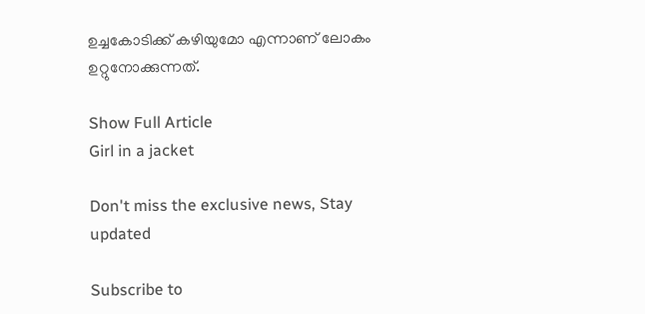ഉച്ചകോടിക്ക് കഴിയുമോ എന്നാണ് ലോകം ഉറ്റുനോക്കുന്നത്.

Show Full Article
Girl in a jacket

Don't miss the exclusive news, Stay updated

Subscribe to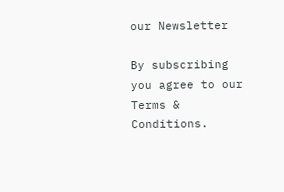our Newsletter

By subscribing you agree to our Terms & Conditions.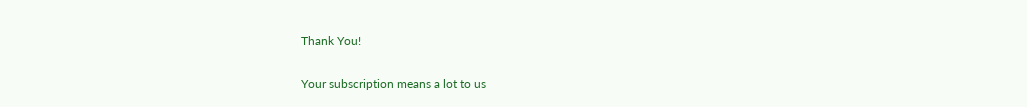Thank You!

Your subscription means a lot to us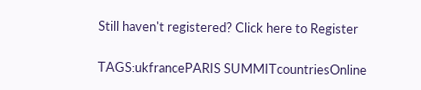Still haven't registered? Click here to Register

TAGS:ukfrancePARIS SUMMITcountriesOnline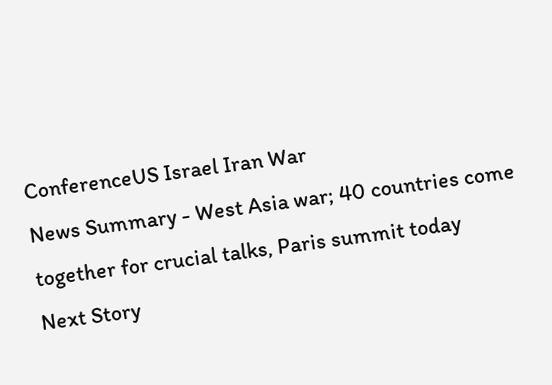ConferenceUS Israel Iran War
News Summary - West Asia war; 40 countries come together for crucial talks, Paris summit today
Next Story